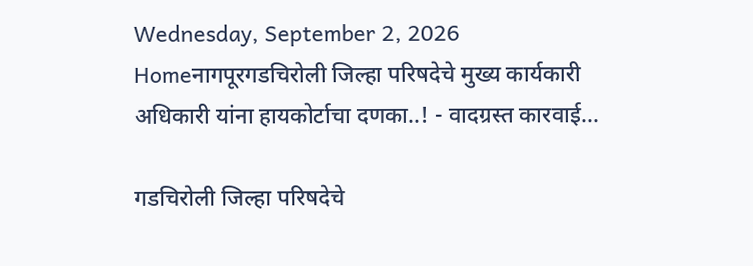Wednesday, September 2, 2026
Homeनागपूरगडचिरोली जिल्हा परिषदेचे मुख्य कार्यकारी अधिकारी यांना हायकोर्टाचा दणका..! - वादग्रस्त कारवाई...

गडचिरोली जिल्हा परिषदेचे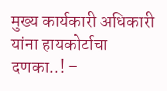मुख्य कार्यकारी अधिकारी यांना हायकोर्टाचा दणका..! –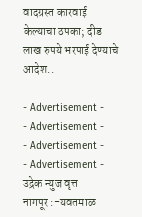वादग्रस्त कारवाई केल्याचा ठपका; दीड लाख रुपये भरपाई देण्याचे आदेश..

- Advertisement -
- Advertisement -
- Advertisement -
- Advertisement -
उद्रेक न्युज वृत्त
नागपूर :-यवतमाळ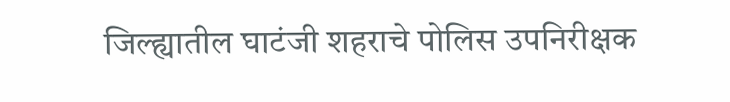जिल्ह्यातील घाटंजी शहराचे पोलिस उपनिरीक्षक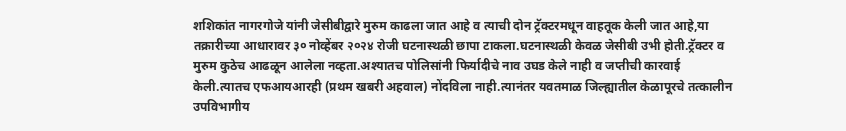शशिकांत नागरगोजे यांनी जेसीबीद्वारे मुरुम काढला जात आहे व त्याची दोन ट्रॅक्टरमधून वाहतूक केली जात आहे,या तक्रारीच्या आधारावर ३० नोव्हेंबर २०२४ रोजी घटनास्थळी छापा टाकला.घटनास्थळी केवळ जेसीबी उभी होती.ट्रॅक्टर व मुरुम कुठेच आढळून आलेला नव्हता.अश्यातच पोलिसांनी फिर्यादीचे नाव उघड केले नाही व जप्तीची कारवाई केली.त्यातच एफआयआरही (प्रथम खबरी अहवाल) नोंदविला नाही.त्यानंतर यवतमाळ जिल्ह्यातील केळापूरचे तत्कालीन उपविभागीय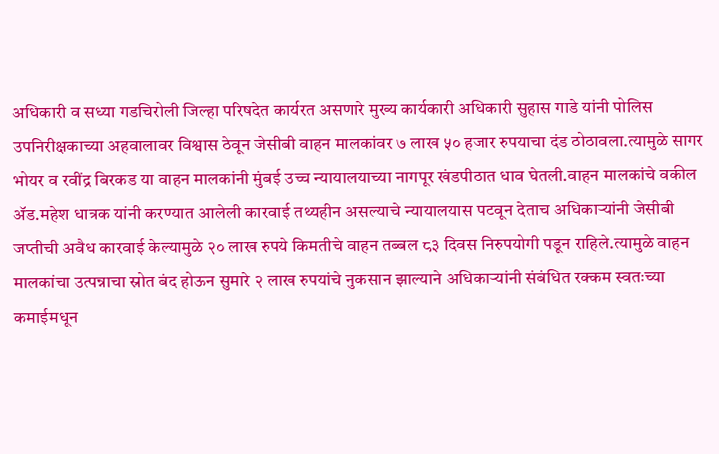अधिकारी व सध्या गडचिरोली जिल्हा परिषदेत कार्यरत असणारे मुख्य कार्यकारी अधिकारी सुहास गाडे यांनी पोलिस उपनिरीक्षकाच्या अहवालावर विश्वास ठेवून जेसीबी वाहन मालकांवर ७ लाख ५० हजार रुपयाचा दंड ठोठावला.त्यामुळे सागर भोयर व रवींद्र बिरकड या वाहन मालकांनी मुंबई उच्च न्यायालयाच्या नागपूर खंडपीठात धाव घेतली.वाहन मालकांचे वकील ॲड.महेश धात्रक यांनी करण्यात आलेली कारवाई तथ्यहीन असल्याचे न्यायालयास पटवून देताच अधिकाऱ्यांनी जेसीबी जप्तीची अवैध कारवाई केल्यामुळे २० लाख रुपये किमतीचे वाहन तब्बल ८३ दिवस निरुपयोगी पडून राहिले.त्यामुळे वाहन मालकांचा उत्पन्नाचा स्रोत बंद होऊन सुमारे २ लाख रुपयांचे नुकसान झाल्याने अधिकाऱ्यांनी संबंधित रक्कम स्वतःच्या कमाईमधून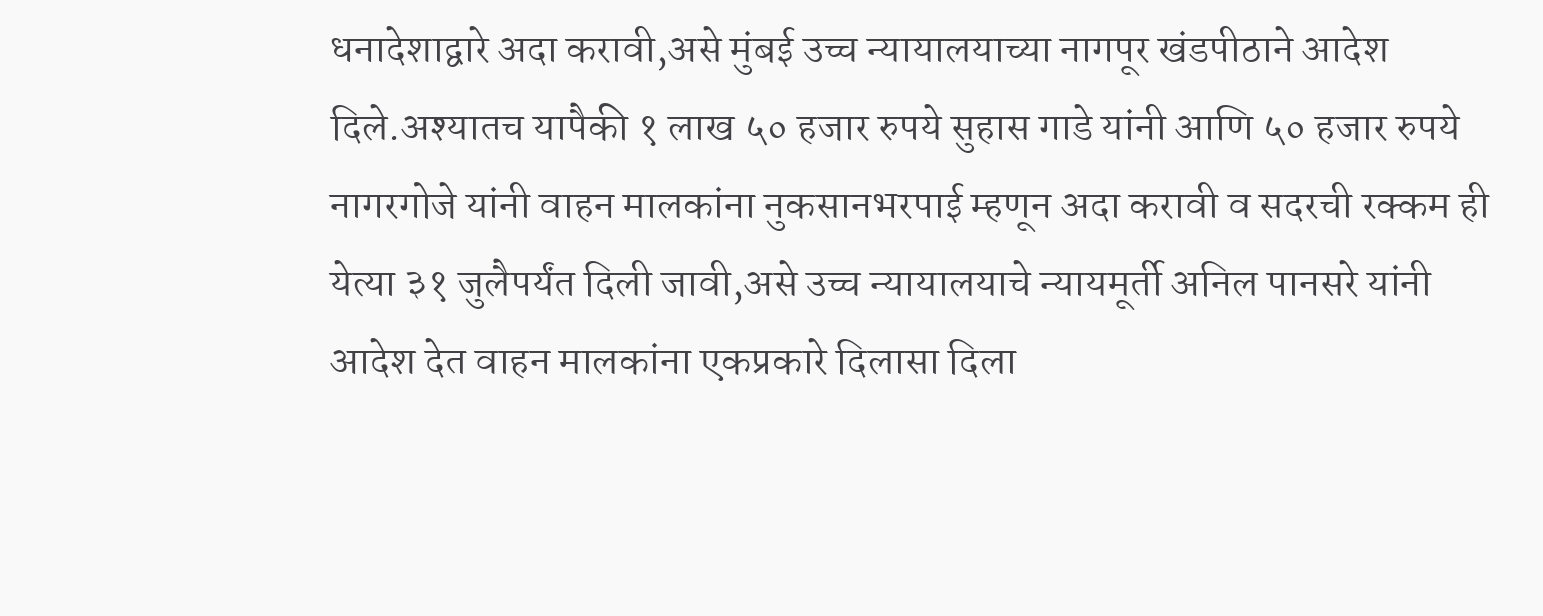धनादेशाद्वारे अदा करावी,असे मुंबई उच्च न्यायालयाच्या नागपूर खंडपीठाने आदेश दिले.अश्यातच यापैकी १ लाख ५० हजार रुपये सुहास गाडे यांनी आणि ५० हजार रुपये नागरगोजे यांनी वाहन मालकांना नुकसानभरपाई म्हणून अदा करावी व सदरची रक्कम ही येत्या ३१ जुलैपर्यंत दिली जावी,असे उच्च न्यायालयाचे न्यायमूर्ती अनिल पानसरे यांनी आदेश देत वाहन मालकांना एकप्रकारे दिलासा दिला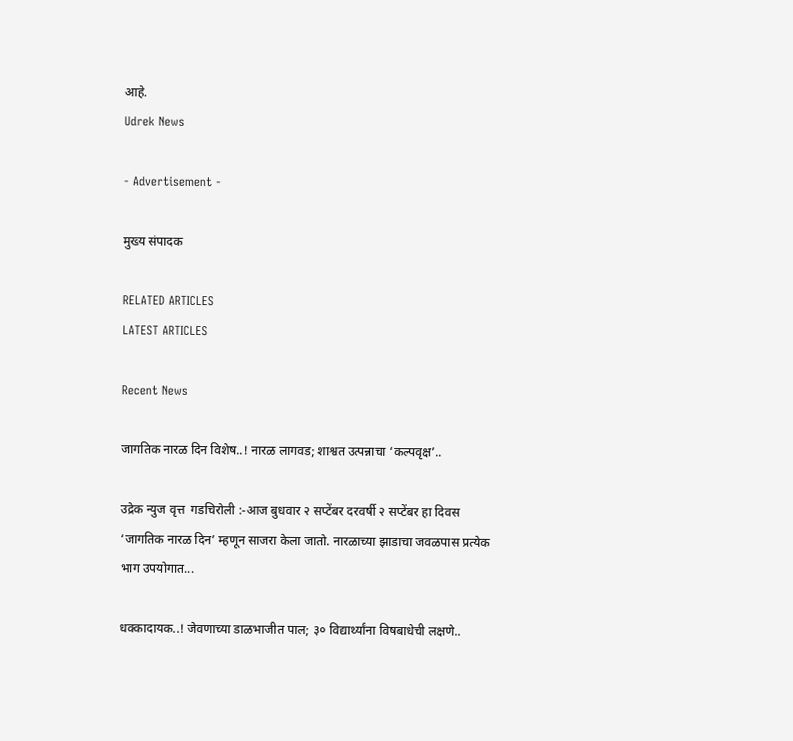आहे.
Udrek News

- Advertisement -

मुख्य संपादक

RELATED ARTICLES
LATEST ARTICLES

Recent News

जागतिक नारळ दिन विशेष..! नारळ लागवड; शाश्वत उत्पन्नाचा ‘कल्पवृक्ष’..

उद्रेक न्युज वृत्त  गडचिरोली :-आज बुधवार २ सप्टेंबर दरवर्षी २ सप्टेंबर हा दिवस ‘जागतिक नारळ दिन’ म्हणून साजरा केला जातो. नारळाच्या झाडाचा जवळपास प्रत्येक भाग उपयोगात...

धक्कादायक..! जेवणाच्या डाळभाजीत पाल; ३० विद्यार्थ्यांना विषबाधेची लक्षणे..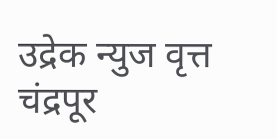उद्रेक न्युज वृत्त  चंद्रपूर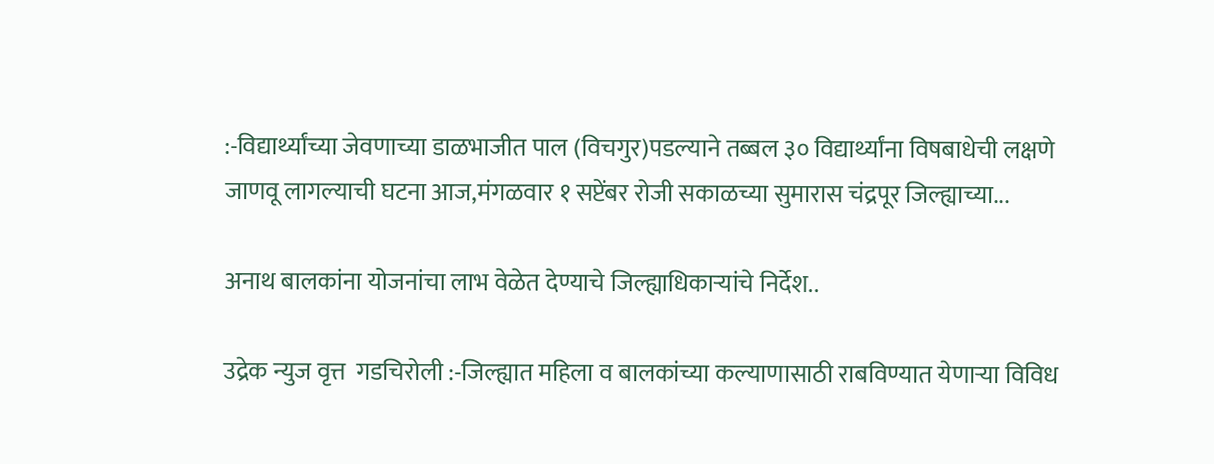:-विद्यार्थ्यांच्या जेवणाच्या डाळभाजीत पाल (विचगुर)पडल्याने तब्बल ३० विद्यार्थ्यांना विषबाधेची लक्षणे जाणवू लागल्याची घटना आज,मंगळवार १ सप्टेंबर रोजी सकाळच्या सुमारास चंद्रपूर जिल्ह्याच्या...

अनाथ बालकांना योजनांचा लाभ वेळेत देण्याचे जिल्ह्याधिकाऱ्यांचे निर्देश..

उद्रेक न्युज वृत्त  गडचिरोली :-जिल्ह्यात महिला व बालकांच्या कल्याणासाठी राबविण्यात येणाऱ्या विविध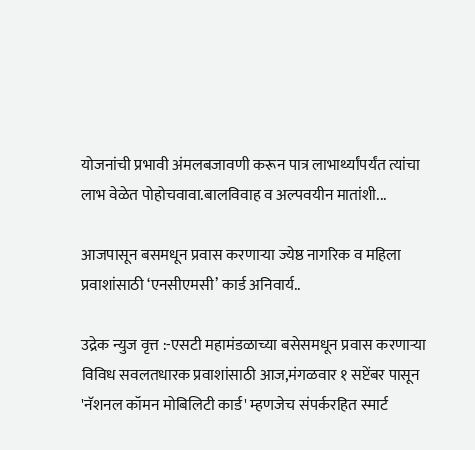योजनांची प्रभावी अंमलबजावणी करून पात्र लाभार्थ्यांपर्यंत त्यांचा लाभ वेळेत पोहोचवावा.बालविवाह व अल्पवयीन मातांशी...

आजपासून बसमधून प्रवास करणाऱ्या ज्येष्ठ नागरिक व महिला प्रवाशांसाठी ‘एनसीएमसी’ कार्ड अनिवार्य..

उद्रेक न्युज वृत्त :-एसटी महामंडळाच्या बसेसमधून प्रवास करणाऱ्या विविध सवलतधारक प्रवाशांसाठी आज,मंगळवार १ सप्टेंबर पासून 'नॅशनल कॉमन मोबिलिटी कार्ड' म्हणजेच संपर्करहित स्मार्ट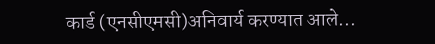कार्ड (एनसीएमसी)अनिवार्य करण्यात आले...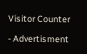Visitor Counter

- Advertisment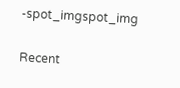-spot_imgspot_img

Recent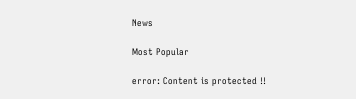News

Most Popular

error: Content is protected !!